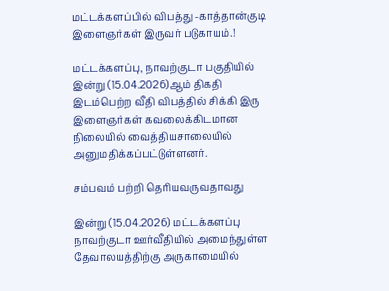மட்டக்களப்பில் விபத்து -காத்தான்குடி இளைஞர்கள் இருவர் படுகாயம்.!

மட்டக்களப்பு, நாவற்குடா பகுதியில் இன்று (15.04.2026)ஆம் திகதி இடம்பெற்ற வீதி விபத்தில் சிக்கி இரு இளைஞர்கள் கவலைக்கிடமான நிலையில் வைத்தியசாலையில் அனுமதிக்கப்பட்டுள்ளனர்.

சம்பவம் பற்றி தெரியவருவதாவது

இன்று (15.04.2026) மட்டக்களப்பு நாவற்குடா ஊர்வீதியில் அமைந்துள்ள தேவாலயத்திற்கு அருகாமையில்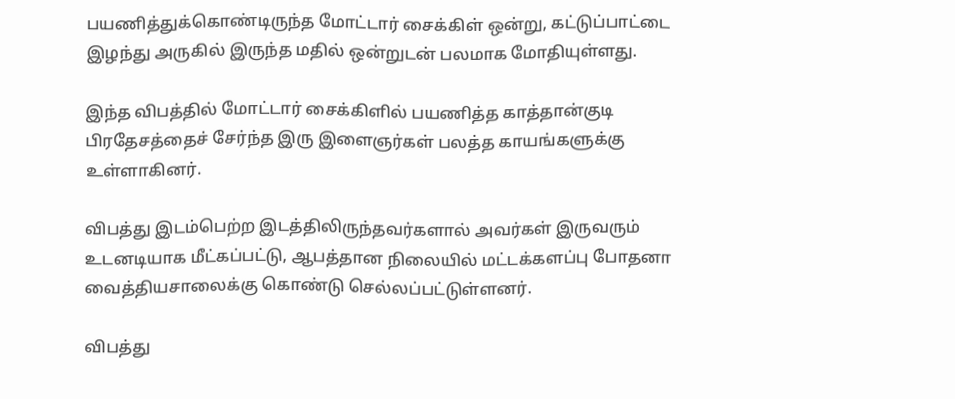பயணித்துக்கொண்டிருந்த மோட்டார் சைக்கிள் ஒன்று, கட்டுப்பாட்டை இழந்து அருகில் இருந்த மதில் ஒன்றுடன் பலமாக மோதியுள்ளது.

இந்த விபத்தில் மோட்டார் சைக்கிளில் பயணித்த காத்தான்குடி பிரதேசத்தைச் சேர்ந்த இரு இளைஞர்கள் பலத்த காயங்களுக்கு உள்ளாகினர்.

விபத்து இடம்பெற்ற இடத்திலிருந்தவர்களால் அவர்கள் இருவரும் உடனடியாக மீட்கப்பட்டு, ஆபத்தான நிலையில் மட்டக்களப்பு போதனா வைத்தியசாலைக்கு கொண்டு செல்லப்பட்டுள்ளனர்.

விபத்து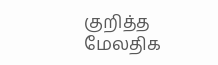குறித்த மேலதிக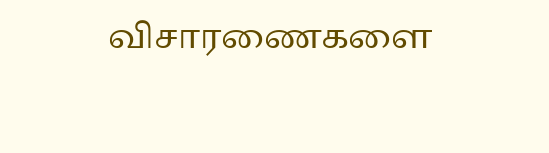விசாரணைகளை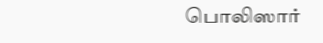பொலிஸார்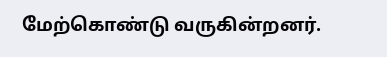மேற்கொண்டு வருகின்றனர்.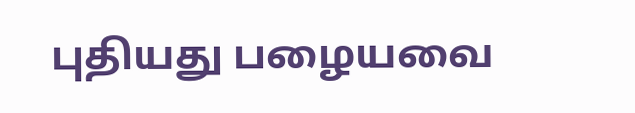புதியது பழையவை